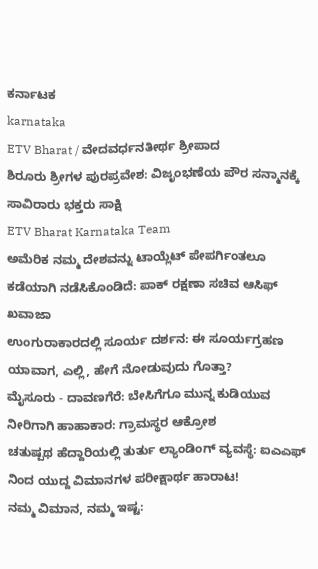ಕರ್ನಾಟಕ
karnataka
ETV Bharat / ವೇದವರ್ಧನತೀರ್ಥ ಶ್ರೀಪಾದ
ಶಿರೂರು ಶ್ರೀಗಳ ಪುರಪ್ರವೇಶ: ವಿಜೃಂಭಣೆಯ ಪೌರ ಸನ್ಮಾನಕ್ಕೆ ಸಾವಿರಾರು ಭಕ್ತರು ಸಾಕ್ಷಿ
ETV Bharat Karnataka Team
ಅಮೆರಿಕ ನಮ್ಮ ದೇಶವನ್ನು ಟಾಯ್ಲೆಟ್ ಪೇಪರ್ಗಿಂತಲೂ ಕಡೆಯಾಗಿ ನಡೆಸಿಕೊಂಡಿದೆ: ಪಾಕ್ ರಕ್ಷಣಾ ಸಚಿವ ಆಸಿಫ್ ಖವಾಜಾ
ಉಂಗುರಾಕಾರದಲ್ಲಿ ಸೂರ್ಯ ದರ್ಶನ: ಈ ಸೂರ್ಯಗ್ರಹಣ ಯಾವಾಗ, ಎಲ್ಲಿ, ಹೇಗೆ ನೋಡುವುದು ಗೊತ್ತಾ?
ಮೈಸೂರು - ದಾವಣಗೆರೆ: ಬೇಸಿಗೆಗೂ ಮುನ್ನ ಕುಡಿಯುವ ನೀರಿಗಾಗಿ ಹಾಹಾಕಾರ: ಗ್ರಾಮಸ್ಥರ ಆಕ್ರೋಶ
ಚತುಷ್ಪಥ ಹೆದ್ದಾರಿಯಲ್ಲಿ ತುರ್ತು ಲ್ಯಾಂಡಿಂಗ್ ವ್ಯವಸ್ಥೆ: ಐಎಎಫ್ ನಿಂದ ಯುದ್ದ ವಿಮಾನಗಳ ಪರೀಕ್ಷಾರ್ಥ ಹಾರಾಟ!
ನಮ್ಮ ವಿಮಾನ, ನಮ್ಮ ಇಷ್ಟ: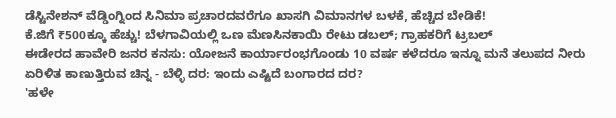ಡೆಸ್ಟಿನೇಶನ್ ವೆಡ್ಡಿಂಗ್ನಿಂದ ಸಿನಿಮಾ ಪ್ರಚಾರದವರೆಗೂ ಖಾಸಗಿ ವಿಮಾನಗಳ ಬಳಕೆ, ಹೆಚ್ಚಿದ ಬೇಡಿಕೆ!
ಕೆ.ಜಿಗೆ ₹500ಕ್ಕೂ ಹೆಚ್ಚು! ಬೆಳಗಾವಿಯಲ್ಲಿ ಒಣ ಮೆಣಸಿನಕಾಯಿ ರೇಟು ಡಬಲ್; ಗ್ರಾಹಕರಿಗೆ ಟ್ರಬಲ್
ಈಡೇರದ ಹಾವೇರಿ ಜನರ ಕನಸು: ಯೋಜನೆ ಕಾರ್ಯಾರಂಭಗೊಂಡು 10 ವರ್ಷ ಕಳೆದರೂ ಇನ್ನೂ ಮನೆ ತಲುಪದ ನೀರು
ಏರಿಳಿತ ಕಾಣುತ್ತಿರುವ ಚಿನ್ನ - ಬೆಳ್ಳಿ ದರ: ಇಂದು ಎಷ್ಟಿದೆ ಬಂಗಾರದ ದರ?
'ಹಳೇ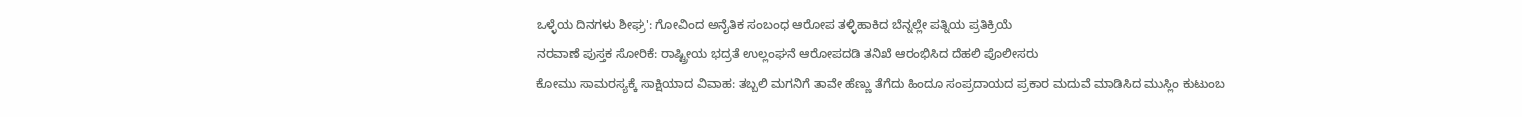ಒಳ್ಳೆಯ ದಿನಗಳು ಶೀಘ್ರ': ಗೋವಿಂದ ಅನೈತಿಕ ಸಂಬಂಧ ಆರೋಪ ತಳ್ಳಿಹಾಕಿದ ಬೆನ್ನಲ್ಲೇ ಪತ್ನಿಯ ಪ್ರತಿಕ್ರಿಯೆ
ನರವಾಣೆ ಪುಸ್ತಕ ಸೋರಿಕೆ: ರಾಷ್ಟ್ರೀಯ ಭದ್ರತೆ ಉಲ್ಲಂಘನೆ ಆರೋಪದಡಿ ತನಿಖೆ ಆರಂಭಿಸಿದ ದೆಹಲಿ ಪೊಲೀಸರು
ಕೋಮು ಸಾಮರಸ್ಯಕ್ಕೆ ಸಾಕ್ಷಿಯಾದ ವಿವಾಹ: ತಬ್ಬಲಿ ಮಗನಿಗೆ ತಾವೇ ಹೆಣ್ಣು ತೆಗೆದು ಹಿಂದೂ ಸಂಪ್ರದಾಯದ ಪ್ರಕಾರ ಮದುವೆ ಮಾಡಿಸಿದ ಮುಸ್ಲಿಂ ಕುಟುಂಬ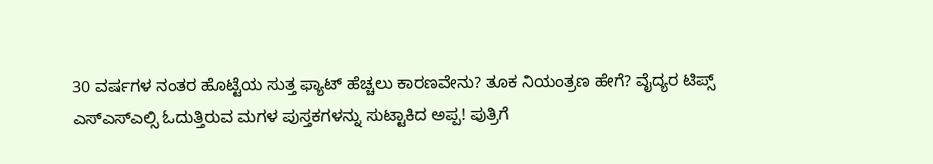30 ವರ್ಷಗಳ ನಂತರ ಹೊಟ್ಟೆಯ ಸುತ್ತ ಫ್ಯಾಟ್ ಹೆಚ್ಚಲು ಕಾರಣವೇನು? ತೂಕ ನಿಯಂತ್ರಣ ಹೇಗೆ? ವೈದ್ಯರ ಟಿಪ್ಸ್
ಎಸ್ಎಸ್ಎಲ್ಸಿ ಓದುತ್ತಿರುವ ಮಗಳ ಪುಸ್ತಕಗಳನ್ನು ಸುಟ್ಟಾಕಿದ ಅಪ್ಪ! ಪುತ್ರಿಗೆ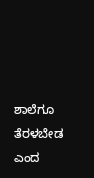ಶಾಲೆಗೂ ತೆರಳಬೇಡ ಎಂದ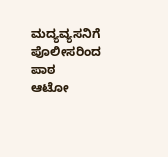ಮದ್ಯವ್ಯಸನಿಗೆ ಪೊಲೀಸರಿಂದ ಪಾಠ
ಆಟೋ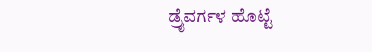ಡ್ರೈವರ್ಗಳ ಹೊಟ್ಟೆ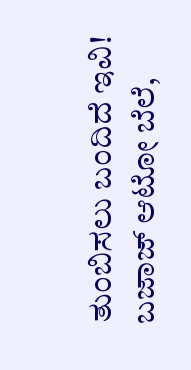ತುಂಬಿಸಲು ಬಂದಿದೆ ಇವಿ! ಬಜಾಜ್ ಆಟೋ ಬೆಲೆ,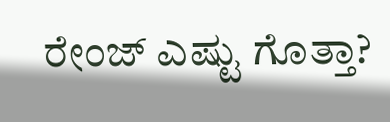ರೇಂಜ್ ಎಷ್ಟು ಗೊತ್ತಾ?